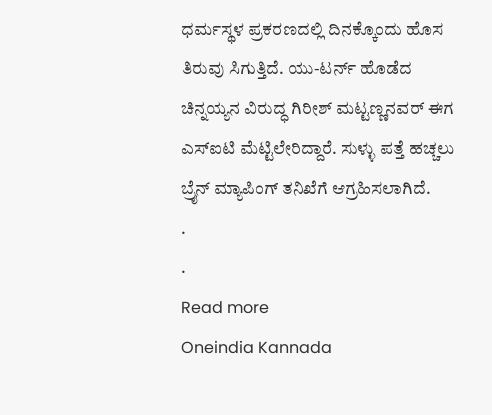ಧರ್ಮಸ್ಥಳ ಪ್ರಕರಣದಲ್ಲಿ ದಿನಕ್ಕೊಂದು ಹೊಸ ತಿರುವು ಸಿಗುತ್ತಿದೆ. ಯು-ಟರ್ನ್ ಹೊಡೆದ ಚಿನ್ನಯ್ಯನ ವಿರುದ್ಧ ಗಿರೀಶ್ ಮಟ್ಟಣ್ಣನವರ್ ಈಗ ಎಸ್ಐಟಿ ಮೆಟ್ಟಿಲೇರಿದ್ದಾರೆ. ಸುಳ್ಳು ಪತ್ತೆ ಹಚ್ಚಲು ಬ್ರೈನ್ ಮ್ಯಾಪಿಂಗ್ ತನಿಖೆಗೆ ಆಗ್ರಹಿಸಲಾಗಿದೆ.
.
.
Read more
Oneindia Kannada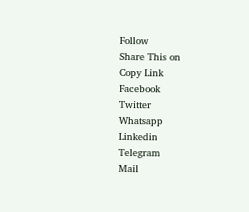Follow
Share This on
Copy Link
Facebook
Twitter
Whatsapp
Linkedin
Telegram
Mail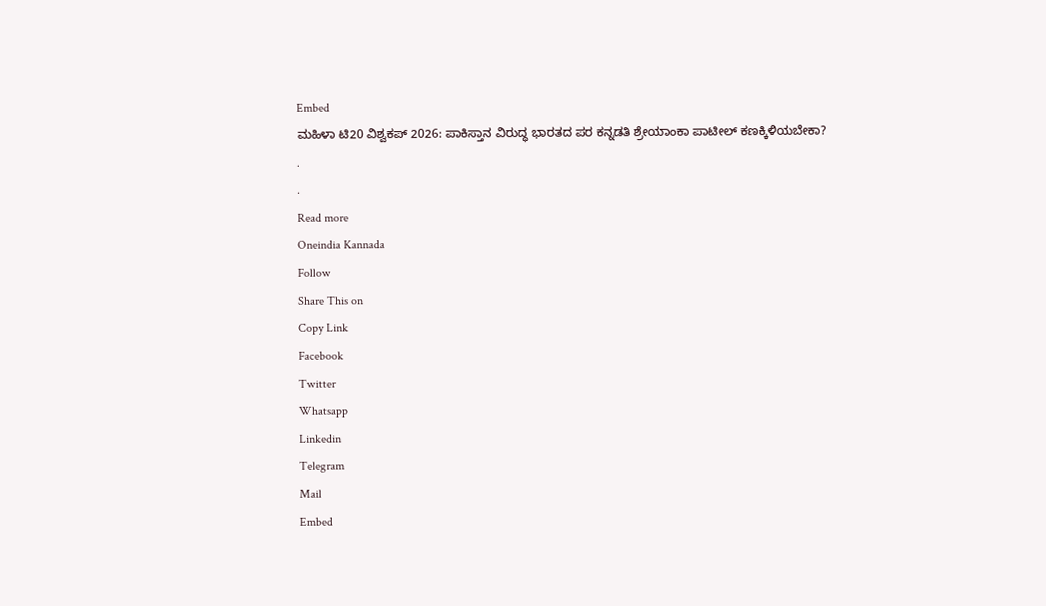Embed
ಮಹಿಳಾ ಟಿ20 ವಿಶ್ವಕಪ್ 2026: ಪಾಕಿಸ್ತಾನ ವಿರುದ್ಧ ಭಾರತದ ಪರ ಕನ್ನಡತಿ ಶ್ರೇಯಾಂಕಾ ಪಾಟೀಲ್ ಕಣಕ್ಕಿಳಿಯಬೇಕಾ?
.
.
Read more
Oneindia Kannada
Follow
Share This on
Copy Link
Facebook
Twitter
Whatsapp
Linkedin
Telegram
Mail
Embed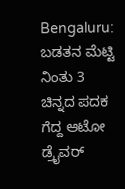Bengaluru: ಬಡತನ ಮೆಟ್ಟಿ ನಿಂತು 3 ಚಿನ್ನದ ಪದಕ ಗೆದ್ದ ಆಟೋ ಡ್ರೈವರ್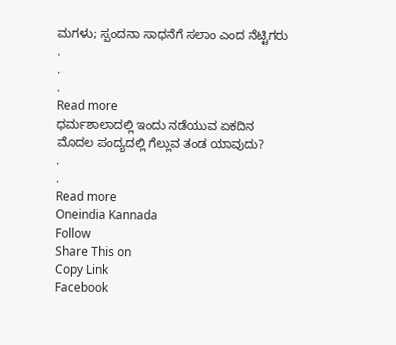ಮಗಳು; ಸ್ಪಂದನಾ ಸಾಧನೆಗೆ ಸಲಾಂ ಎಂದ ನೆಟ್ಟಿಗರು
.
.
.
Read more
ಧರ್ಮಶಾಲಾದಲ್ಲಿ ಇಂದು ನಡೆಯುವ ಏಕದಿನ ಮೊದಲ ಪಂದ್ಯದಲ್ಲಿ ಗೆಲ್ಲುವ ತಂಡ ಯಾವುದು?
.
.
Read more
Oneindia Kannada
Follow
Share This on
Copy Link
Facebook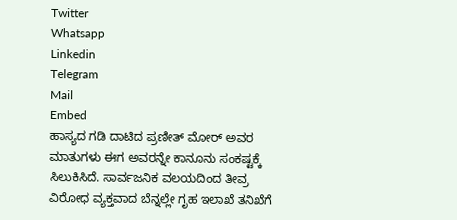Twitter
Whatsapp
Linkedin
Telegram
Mail
Embed
ಹಾಸ್ಯದ ಗಡಿ ದಾಟಿದ ಪ್ರಣೀತ್ ಮೋರ್ ಅವರ ಮಾತುಗಳು ಈಗ ಅವರನ್ನೇ ಕಾನೂನು ಸಂಕಷ್ಟಕ್ಕೆ ಸಿಲುಕಿಸಿದೆ. ಸಾರ್ವಜನಿಕ ವಲಯದಿಂದ ತೀವ್ರ ವಿರೋಧ ವ್ಯಕ್ತವಾದ ಬೆನ್ನಲ್ಲೇ ಗೃಹ ಇಲಾಖೆ ತನಿಖೆಗೆ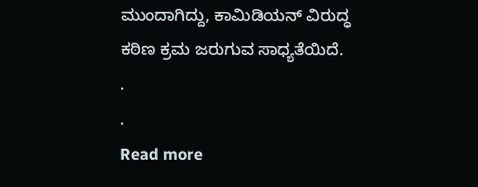ಮುಂದಾಗಿದ್ದು, ಕಾಮಿಡಿಯನ್ ವಿರುದ್ಧ ಕಠಿಣ ಕ್ರಮ ಜರುಗುವ ಸಾಧ್ಯತೆಯಿದೆ.
.
.
Read more